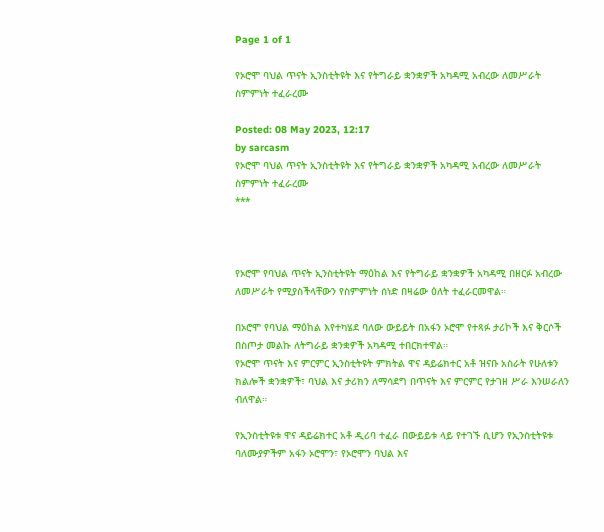Page 1 of 1

የኦሮሞ ባህል ጥናት ኢንስቲትዩት እና የትግራይ ቋንቋዎች አካዳሚ አብረው ለመሥራት ስምምነት ተፈራረሙ

Posted: 08 May 2023, 12:17
by sarcasm
የኦሮሞ ባህል ጥናት ኢንስቲትዩት እና የትግራይ ቋንቋዎች አካዳሚ አብረው ለመሥራት ስምምነት ተፈራረሙ
***



የኦሮሞ የባህል ጥናት ኢንስቲትዩት ማዕከል እና የትግራይ ቋንቋዎች አካዳሚ በዘርፉ አብረው ለመሥራት የሚያስችላቸውን የስምምነት ሰነድ በዛሬው ዕለት ተፈራርመዋል።

በኦሮሞ የባህል ማዕከል እየተካሄደ ባለው ውይይት በአፋን ኦሮሞ የተጻፉ ታሪኮች እና ቅርሶች በስጦታ መልኩ ለትግራይ ቋንቋዎች አካዳሚ ተበርክተዋል።
የኦሮሞ ጥናት እና ምርምር ኢንስቲትዩት ምክትል ዋና ዳይሬክተር አቶ ዝናቡ አስራት የሁለቱን ክልሎች ቋንቋዎች፣ ባህል እና ታሪክን ለማሳደግ በጥናት እና ምርምር የታገዘ ሥራ እንሠራለን ብለዋል።

የኢንስቲትዩቱ ዋና ዳይሬክተር አቶ ዲሪባ ተፈራ በውይይቱ ላይ የተገኙ ሲሆን የኢንስቲትዩቱ ባለሙያዎችም አፋን ኦሮሞን፣ የኦሮሞን ባህል እና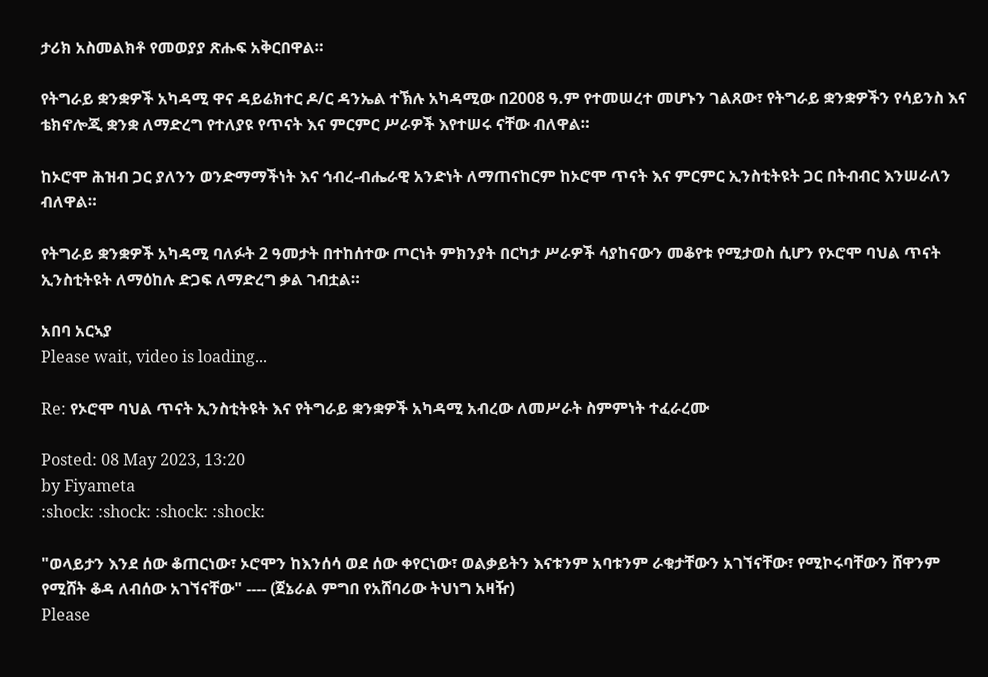ታሪክ አስመልክቶ የመወያያ ጽሑፍ አቅርበዋል።

የትግራይ ቋንቋዎች አካዳሚ ዋና ዳይሬክተር ዶ/ር ዳንኤል ተኽሉ አካዳሚው በ2008 ዓ.ም የተመሠረተ መሆኑን ገልጸው፣ የትግራይ ቋንቋዎችን የሳይንስ እና ቴክኖሎጂ ቋንቋ ለማድረግ የተለያዩ የጥናት እና ምርምር ሥራዎች እየተሠሩ ናቸው ብለዋል።

ከኦሮሞ ሕዝብ ጋር ያለንን ወንድማማችነት እና ኅብረ-ብሔራዊ አንድነት ለማጠናከርም ከኦሮሞ ጥናት እና ምርምር ኢንስቲትዩት ጋር በትብብር እንሠራለን ብለዋል።

የትግራይ ቋንቋዎች አካዳሚ ባለፉት 2 ዓመታት በተከሰተው ጦርነት ምክንያት በርካታ ሥራዎች ሳያከናውን መቆየቱ የሚታወስ ሲሆን የኦሮሞ ባህል ጥናት ኢንስቲትዩት ለማዕከሉ ድጋፍ ለማድረግ ቃል ገብቷል።

አበባ አርኣያ
Please wait, video is loading...

Re: የኦሮሞ ባህል ጥናት ኢንስቲትዩት እና የትግራይ ቋንቋዎች አካዳሚ አብረው ለመሥራት ስምምነት ተፈራረሙ

Posted: 08 May 2023, 13:20
by Fiyameta
:shock: :shock: :shock: :shock:

"ወላይታን እንደ ሰው ቆጠርነው፣ ኦሮሞን ከእንሰሳ ወደ ሰው ቀየርነው፣ ወልቃይትን እናቱንም አባቱንም ራቁታቸውን አገኘናቸው፣ የሚኮሩባቸውን ሸዋንም የሚሸት ቆዳ ለብሰው አገኘናቸው" ---- (ጀኔራል ምግበ የአሸባሪው ትህነግ አዛዥ)
Please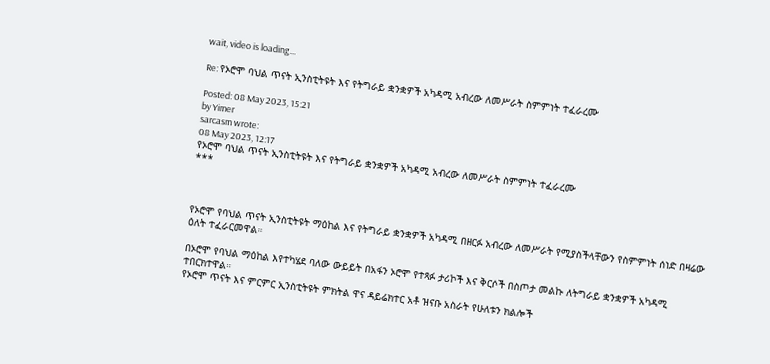wait, video is loading...

Re: የኦሮሞ ባህል ጥናት ኢንስቲትዩት እና የትግራይ ቋንቋዎች አካዳሚ አብረው ለመሥራት ስምምነት ተፈራረሙ

Posted: 08 May 2023, 15:21
by Yimer
sarcasm wrote:
08 May 2023, 12:17
የኦሮሞ ባህል ጥናት ኢንስቲትዩት እና የትግራይ ቋንቋዎች አካዳሚ አብረው ለመሥራት ስምምነት ተፈራረሙ
***



የኦሮሞ የባህል ጥናት ኢንስቲትዩት ማዕከል እና የትግራይ ቋንቋዎች አካዳሚ በዘርፉ አብረው ለመሥራት የሚያስችላቸውን የስምምነት ሰነድ በዛሬው ዕለት ተፈራርመዋል።

በኦሮሞ የባህል ማዕከል እየተካሄደ ባለው ውይይት በአፋን ኦሮሞ የተጻፉ ታሪኮች እና ቅርሶች በስጦታ መልኩ ለትግራይ ቋንቋዎች አካዳሚ ተበርክተዋል።
የኦሮሞ ጥናት እና ምርምር ኢንስቲትዩት ምክትል ዋና ዳይሬክተር አቶ ዝናቡ አስራት የሁለቱን ክልሎች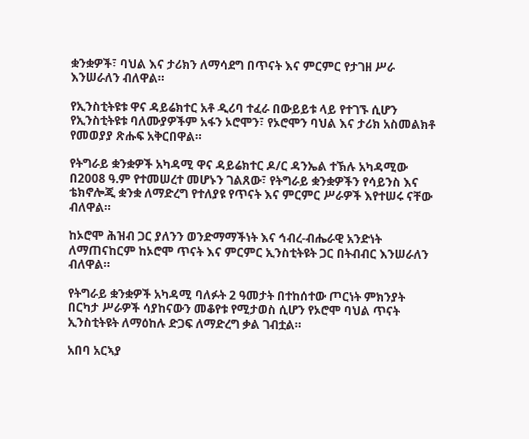ቋንቋዎች፣ ባህል እና ታሪክን ለማሳደግ በጥናት እና ምርምር የታገዘ ሥራ እንሠራለን ብለዋል።

የኢንስቲትዩቱ ዋና ዳይሬክተር አቶ ዲሪባ ተፈራ በውይይቱ ላይ የተገኙ ሲሆን የኢንስቲትዩቱ ባለሙያዎችም አፋን ኦሮሞን፣ የኦሮሞን ባህል እና ታሪክ አስመልክቶ የመወያያ ጽሑፍ አቅርበዋል።

የትግራይ ቋንቋዎች አካዳሚ ዋና ዳይሬክተር ዶ/ር ዳንኤል ተኽሉ አካዳሚው በ2008 ዓ.ም የተመሠረተ መሆኑን ገልጸው፣ የትግራይ ቋንቋዎችን የሳይንስ እና ቴክኖሎጂ ቋንቋ ለማድረግ የተለያዩ የጥናት እና ምርምር ሥራዎች እየተሠሩ ናቸው ብለዋል።

ከኦሮሞ ሕዝብ ጋር ያለንን ወንድማማችነት እና ኅብረ-ብሔራዊ አንድነት ለማጠናከርም ከኦሮሞ ጥናት እና ምርምር ኢንስቲትዩት ጋር በትብብር እንሠራለን ብለዋል።

የትግራይ ቋንቋዎች አካዳሚ ባለፉት 2 ዓመታት በተከሰተው ጦርነት ምክንያት በርካታ ሥራዎች ሳያከናውን መቆየቱ የሚታወስ ሲሆን የኦሮሞ ባህል ጥናት ኢንስቲትዩት ለማዕከሉ ድጋፍ ለማድረግ ቃል ገብቷል።

አበባ አርኣያ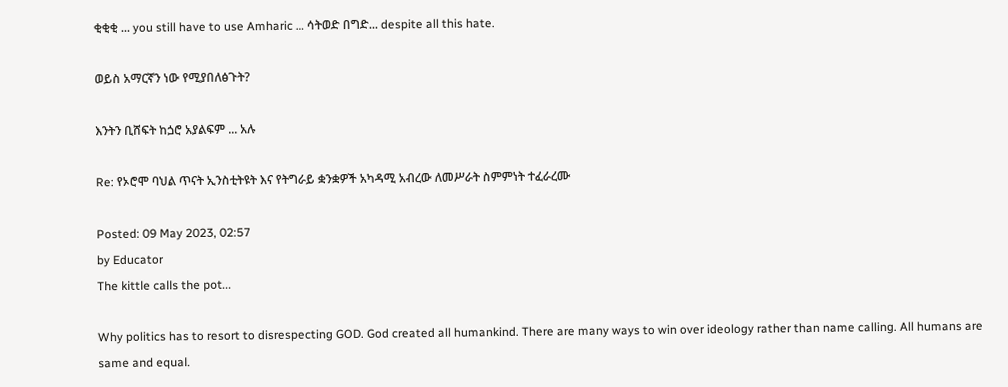ቂቂቂ ... you still have to use Amharic … ሳትወድ በግድ... despite all this hate.

ወይስ አማርኛን ነው የሚያበለፅጉት?

እንትን ቢሸፍት ከጏሮ አያልፍም ... አሉ

Re: የኦሮሞ ባህል ጥናት ኢንስቲትዩት እና የትግራይ ቋንቋዎች አካዳሚ አብረው ለመሥራት ስምምነት ተፈራረሙ

Posted: 09 May 2023, 02:57
by Educator
The kittle calls the pot...

Why politics has to resort to disrespecting GOD. God created all humankind. There are many ways to win over ideology rather than name calling. All humans are same and equal.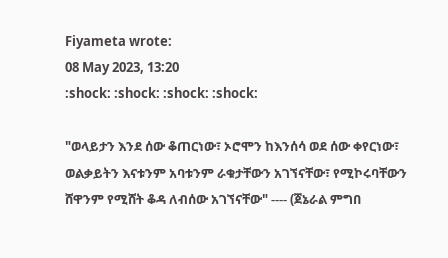Fiyameta wrote:
08 May 2023, 13:20
:shock: :shock: :shock: :shock:

"ወላይታን እንደ ሰው ቆጠርነው፣ ኦሮሞን ከእንሰሳ ወደ ሰው ቀየርነው፣ ወልቃይትን እናቱንም አባቱንም ራቁታቸውን አገኘናቸው፣ የሚኮሩባቸውን ሸዋንም የሚሸት ቆዳ ለብሰው አገኘናቸው" ---- (ጀኔራል ምግበ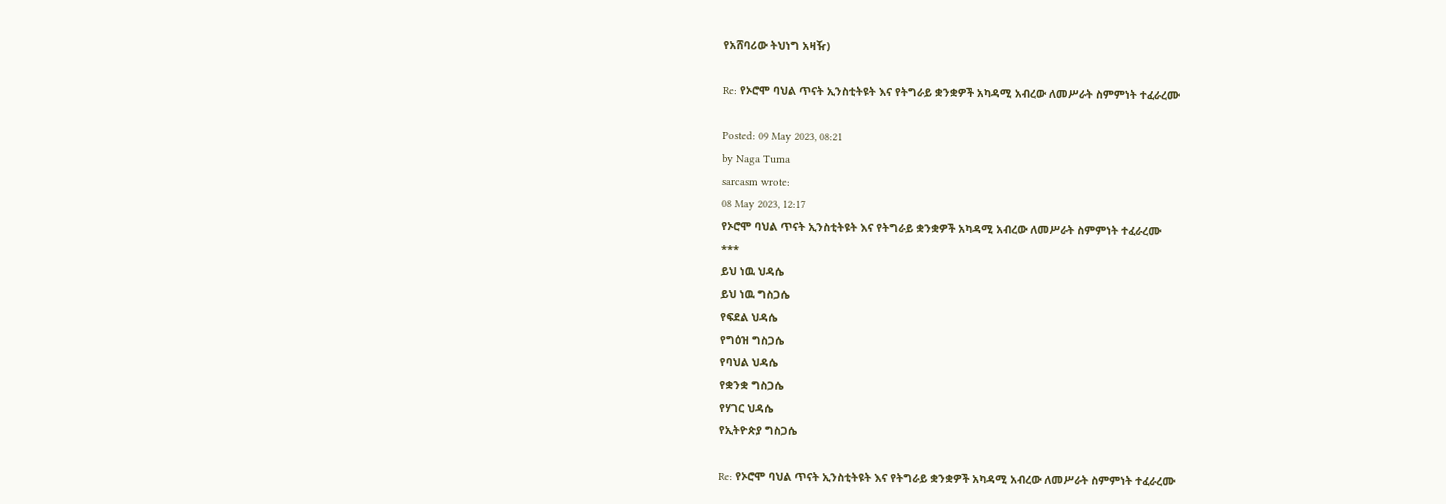የአሸባሪው ትህነግ አዛዥ)

Re: የኦሮሞ ባህል ጥናት ኢንስቲትዩት እና የትግራይ ቋንቋዎች አካዳሚ አብረው ለመሥራት ስምምነት ተፈራረሙ

Posted: 09 May 2023, 08:21
by Naga Tuma
sarcasm wrote:
08 May 2023, 12:17
የኦሮሞ ባህል ጥናት ኢንስቲትዩት እና የትግራይ ቋንቋዎች አካዳሚ አብረው ለመሥራት ስምምነት ተፈራረሙ
***
ይህ ነዉ ህዳሴ
ይህ ነዉ ግስጋሴ
የፍደል ህዳሴ
የግዕዝ ግስጋሴ
የባህል ህዳሴ
የቋንቋ ግስጋሴ
የሃገር ህዳሴ
የኢትዮጵያ ግስጋሴ

Re: የኦሮሞ ባህል ጥናት ኢንስቲትዩት እና የትግራይ ቋንቋዎች አካዳሚ አብረው ለመሥራት ስምምነት ተፈራረሙ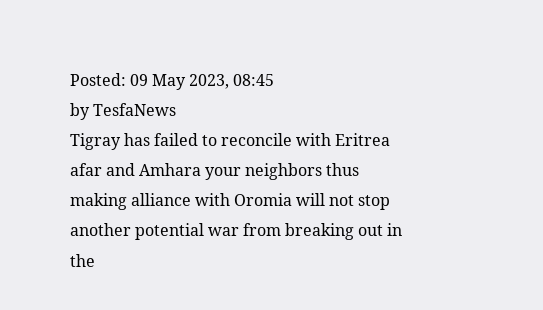Posted: 09 May 2023, 08:45
by TesfaNews
Tigray has failed to reconcile with Eritrea afar and Amhara your neighbors thus making alliance with Oromia will not stop another potential war from breaking out in the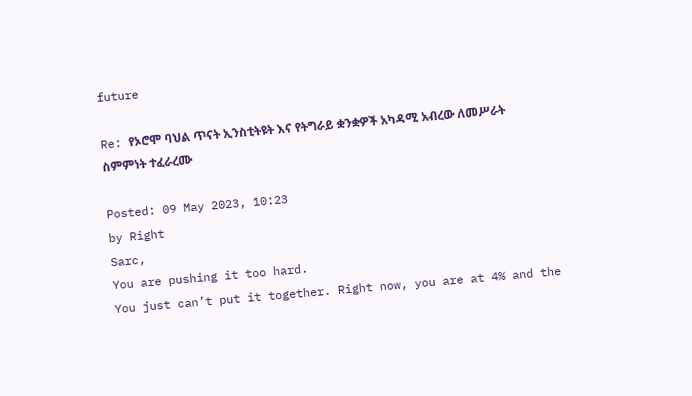future

Re: የኦሮሞ ባህል ጥናት ኢንስቲትዩት እና የትግራይ ቋንቋዎች አካዳሚ አብረው ለመሥራት ስምምነት ተፈራረሙ

Posted: 09 May 2023, 10:23
by Right
Sarc,
You are pushing it too hard.
You just can’t put it together. Right now, you are at 4% and the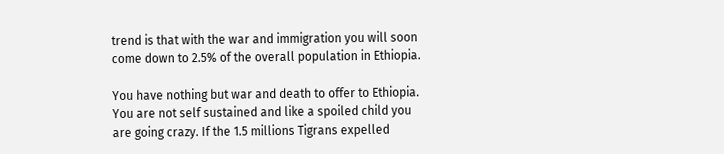trend is that with the war and immigration you will soon come down to 2.5% of the overall population in Ethiopia.

You have nothing but war and death to offer to Ethiopia. You are not self sustained and like a spoiled child you are going crazy. If the 1.5 millions Tigrans expelled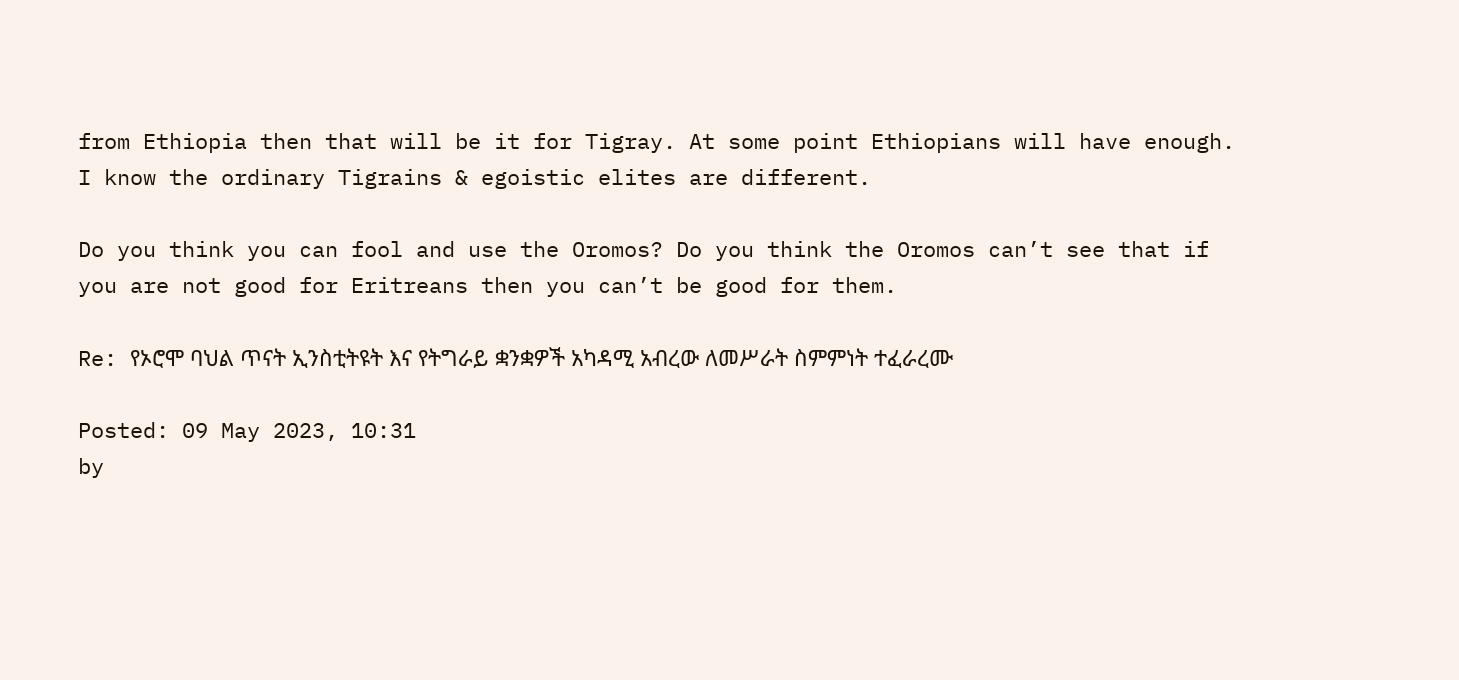from Ethiopia then that will be it for Tigray. At some point Ethiopians will have enough. I know the ordinary Tigrains & egoistic elites are different.

Do you think you can fool and use the Oromos? Do you think the Oromos can’t see that if you are not good for Eritreans then you can’t be good for them.

Re: የኦሮሞ ባህል ጥናት ኢንስቲትዩት እና የትግራይ ቋንቋዎች አካዳሚ አብረው ለመሥራት ስምምነት ተፈራረሙ

Posted: 09 May 2023, 10:31
by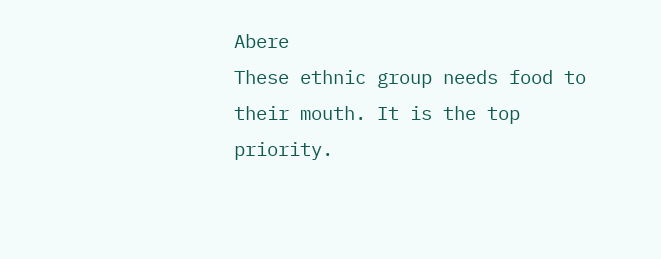Abere
These ethnic group needs food to their mouth. It is the top priority.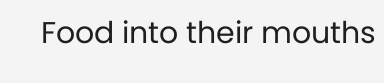Food into their mouths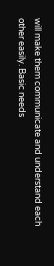will make them communicate and understand each other easily. Basic needs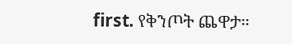first. የቅንጦት ጨዋታ።